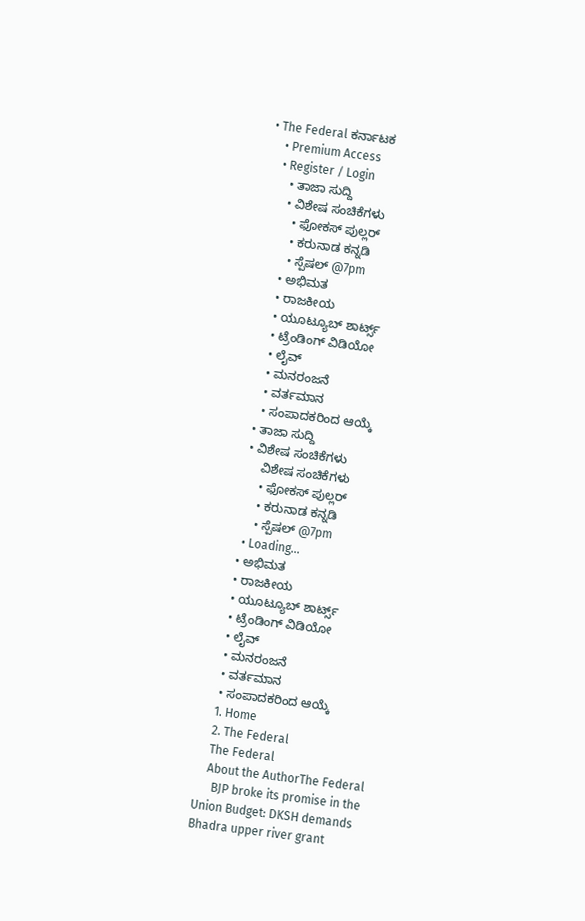• The Federal ಕರ್ನಾಟಕ
    • Premium Access
    • Register / Login
      • ತಾಜಾ ಸುದ್ದಿ
      • ವಿಶೇಷ ಸಂಚಿಕೆಗಳು
        • ಫೋಕಸ್‌ ಪುಲ್ಲರ್‌
        • ಕರುನಾಡ ಕನ್ನಡಿ
        • ಸ್ಪೆಷಲ್‌ @7pm
      • ಅಭಿಮತ
      • ರಾಜಕೀಯ
      • ಯೂಟ್ಯೂಬ್‌ ಶಾರ್ಟ್ಸ್‌
      • ಟ್ರೆಂಡಿಂಗ್‌ ವಿಡಿಯೋ
      • ಲೈವ್‌
      • ಮನರಂಜನೆ
      • ವರ್ತಮಾನ
      • ಸಂಪಾದಕರಿಂದ ಆಯ್ಕೆ
    • ತಾಜಾ ಸುದ್ದಿ
    • ವಿಶೇಷ ಸಂಚಿಕೆಗಳು
        ವಿಶೇಷ ಸಂಚಿಕೆಗಳು
        • ಫೋಕಸ್‌ ಪುಲ್ಲರ್‌
        • ಕರುನಾಡ ಕನ್ನಡಿ
        • ಸ್ಪೆಷಲ್‌ @7pm
      • Loading...
    • ಅಭಿಮತ
    • ರಾಜಕೀಯ
    • ಯೂಟ್ಯೂಬ್‌ ಶಾರ್ಟ್ಸ್‌
    • ಟ್ರೆಂಡಿಂಗ್‌ ವಿಡಿಯೋ
    • ಲೈವ್‌
    • ಮನರಂಜನೆ
    • ವರ್ತಮಾನ
    • ಸಂಪಾದಕರಿಂದ ಆಯ್ಕೆ
    1. Home
    2. The Federal
    The Federal
    About the AuthorThe Federal
      BJP broke its promise in the Union Budget: DKSH demands Bhadra upper river grant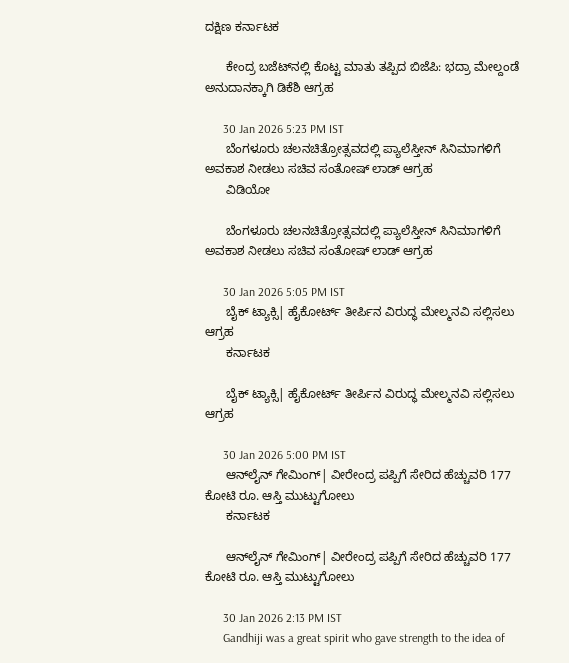ದಕ್ಷಿಣ ಕರ್ನಾಟಕ

      ಕೇಂದ್ರ ಬಜೆಟ್‌ನಲ್ಲಿ ಕೊಟ್ಟ ಮಾತು ತಪ್ಪಿದ ಬಿಜೆಪಿ: ಭದ್ರಾ ಮೇಲ್ದಂಡೆ ಅನುದಾನಕ್ಕಾಗಿ ಡಿಕೆಶಿ ಆಗ್ರಹ

      30 Jan 2026 5:23 PM IST
      ಬೆಂಗಳೂರು ಚಲನಚಿತ್ರೋತ್ಸವದಲ್ಲಿ ಪ್ಯಾಲೆಸ್ತೀನ್ ಸಿನಿಮಾಗಳಿಗೆ ಅವಕಾಶ ನೀಡಲು ಸಚಿವ ಸಂತೋಷ್ ಲಾಡ್ ಆಗ್ರಹ
      ವಿಡಿಯೋ

      ಬೆಂಗಳೂರು ಚಲನಚಿತ್ರೋತ್ಸವದಲ್ಲಿ ಪ್ಯಾಲೆಸ್ತೀನ್ ಸಿನಿಮಾಗಳಿಗೆ ಅವಕಾಶ ನೀಡಲು ಸಚಿವ ಸಂತೋಷ್ ಲಾಡ್ ಆಗ್ರಹ

      30 Jan 2026 5:05 PM IST
      ಬೈಕ್‌ ಟ್ಯಾಕ್ಸಿ| ಹೈಕೋರ್ಟ್‌ ತೀರ್ಪಿನ ವಿರುದ್ಧ ಮೇಲ್ಮನವಿ ಸಲ್ಲಿಸಲು ಆಗ್ರಹ
      ಕರ್ನಾಟಕ

      ಬೈಕ್‌ ಟ್ಯಾಕ್ಸಿ| ಹೈಕೋರ್ಟ್‌ ತೀರ್ಪಿನ ವಿರುದ್ಧ ಮೇಲ್ಮನವಿ ಸಲ್ಲಿಸಲು ಆಗ್ರಹ

      30 Jan 2026 5:00 PM IST
      ಆನ್‌ಲೈನ್‌ ಗೇಮಿಂಗ್‌| ವೀರೇಂದ್ರ ಪಪ್ಪಿಗೆ ಸೇರಿದ ಹೆಚ್ಚುವರಿ 177 ಕೋಟಿ ರೂ. ಆಸ್ತಿ ಮುಟ್ಟುಗೋಲು
      ಕರ್ನಾಟಕ

      ಆನ್‌ಲೈನ್‌ ಗೇಮಿಂಗ್‌| ವೀರೇಂದ್ರ ಪಪ್ಪಿಗೆ ಸೇರಿದ ಹೆಚ್ಚುವರಿ 177 ಕೋಟಿ ರೂ. ಆಸ್ತಿ ಮುಟ್ಟುಗೋಲು

      30 Jan 2026 2:13 PM IST
      Gandhiji was a great spirit who gave strength to the idea of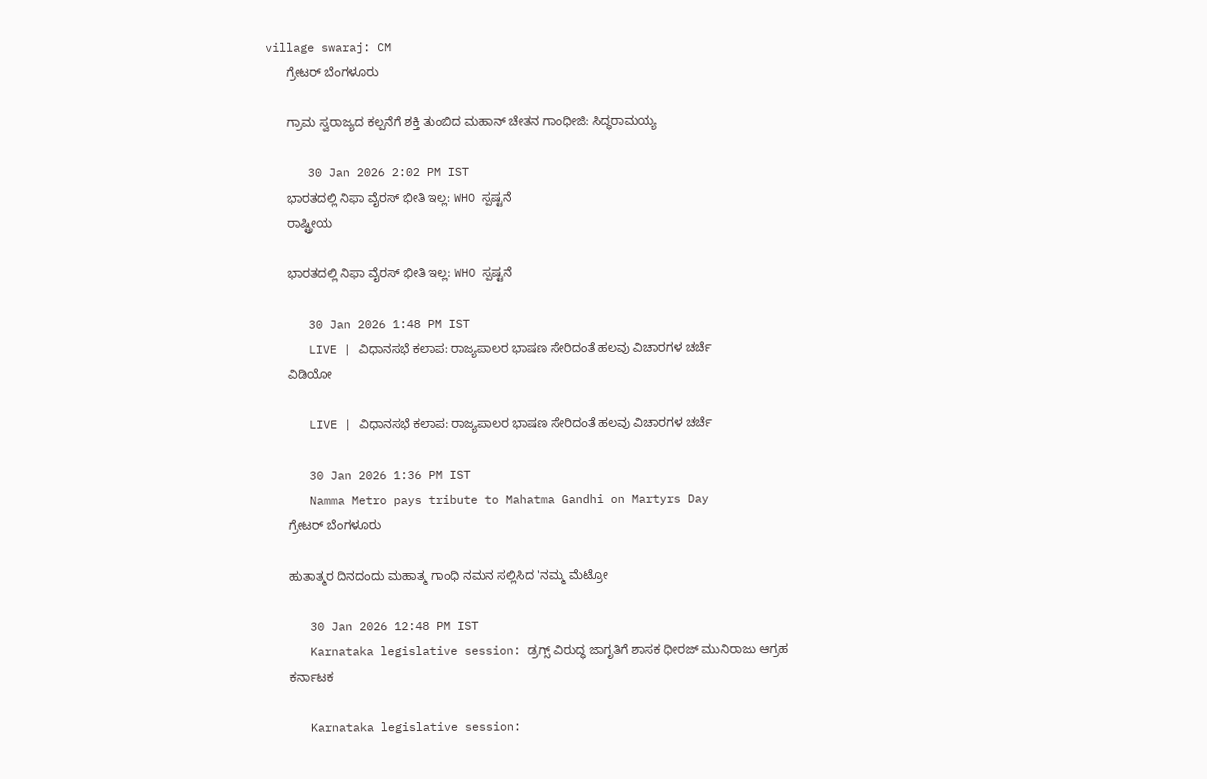village swaraj: CM
      ಗ್ರೇಟರ್ ಬೆಂಗಳೂರು

      ಗ್ರಾಮ ಸ್ವರಾಜ್ಯದ ಕಲ್ಪನೆಗೆ ಶಕ್ತಿ ತುಂಬಿದ ಮಹಾನ್‌ ಚೇತನ ಗಾಂಧೀಜಿ: ಸಿದ್ಧರಾಮಯ್ಯ

      30 Jan 2026 2:02 PM IST
      ಭಾರತದಲ್ಲಿ ನಿಫಾ ವೈರಸ್ ಭೀತಿ ಇಲ್ಲ: WHO ಸ್ಪಷ್ಟನೆ
      ರಾಷ್ಟ್ರೀಯ

      ಭಾರತದಲ್ಲಿ ನಿಫಾ ವೈರಸ್ ಭೀತಿ ಇಲ್ಲ: WHO ಸ್ಪಷ್ಟನೆ

      30 Jan 2026 1:48 PM IST
      LIVE | ವಿಧಾನಸಭೆ ಕಲಾಪ: ರಾಜ್ಯಪಾಲರ ಭಾಷಣ ಸೇರಿದಂತೆ ಹಲವು ವಿಚಾರಗಳ ಚರ್ಚೆ
      ವಿಡಿಯೋ

      LIVE | ವಿಧಾನಸಭೆ ಕಲಾಪ: ರಾಜ್ಯಪಾಲರ ಭಾಷಣ ಸೇರಿದಂತೆ ಹಲವು ವಿಚಾರಗಳ ಚರ್ಚೆ

      30 Jan 2026 1:36 PM IST
      Namma Metro pays tribute to Mahatma Gandhi on Martyrs Day
      ಗ್ರೇಟರ್ ಬೆಂಗಳೂರು

      ಹುತಾತ್ಮರ ದಿನದಂದು ಮಹಾತ್ಮ ಗಾಂಧಿ ನಮನ ಸಲ್ಲಿಸಿದ 'ನಮ್ಮ ಮೆಟ್ರೋ

      30 Jan 2026 12:48 PM IST
      Karnataka legislative session: ಡ್ರಗ್ಸ್‌ ವಿರುದ್ಧ ಜಾಗೃತಿಗೆ ಶಾಸಕ ಧೀರಜ್‌ ಮುನಿರಾಜು ಆಗ್ರಹ
      ಕರ್ನಾಟಕ

      Karnataka legislative session: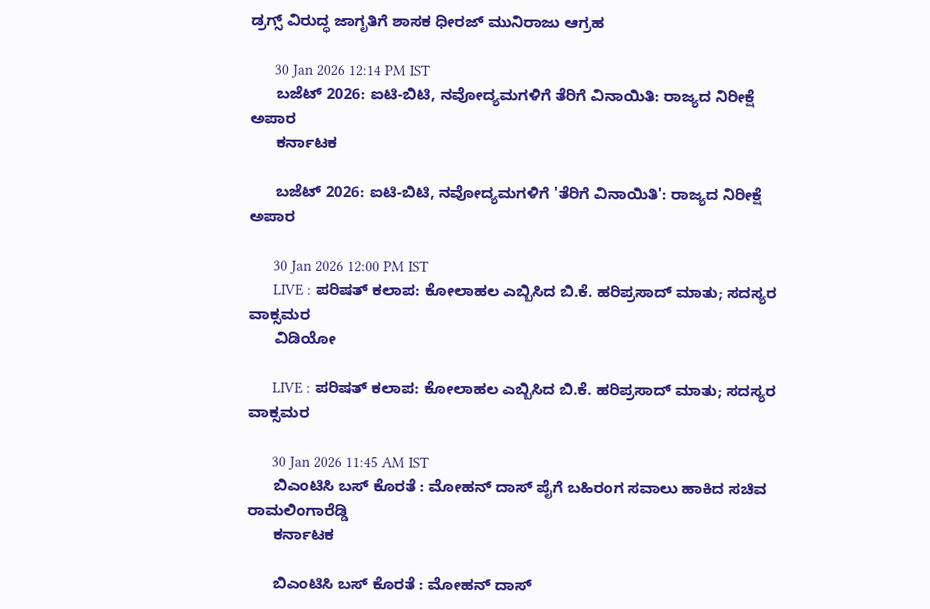ಡ್ರಗ್ಸ್‌ ವಿರುದ್ಧ ಜಾಗೃತಿಗೆ ಶಾಸಕ ಧೀರಜ್‌ ಮುನಿರಾಜು ಆಗ್ರಹ

      30 Jan 2026 12:14 PM IST
      ಬಜೆಟ್‌ 2026: ಐಟಿ-ಬಿಟಿ, ನವೋದ್ಯಮಗಳಿಗೆ ತೆರಿಗೆ ವಿನಾಯಿತಿ: ರಾಜ್ಯದ ನಿರೀಕ್ಷೆ ಅಪಾರ
      ಕರ್ನಾಟಕ

      ಬಜೆಟ್‌ 2026: ಐಟಿ-ಬಿಟಿ, ನವೋದ್ಯಮಗಳಿಗೆ 'ತೆರಿಗೆ ವಿನಾಯಿತಿ': ರಾಜ್ಯದ ನಿರೀಕ್ಷೆ ಅಪಾರ

      30 Jan 2026 12:00 PM IST
      LIVE : ಪರಿಷತ್ ಕಲಾಪ: ಕೋಲಾಹಲ ಎಬ್ಬಿಸಿದ ಬಿ.ಕೆ. ಹರಿಪ್ರಸಾದ್ ಮಾತು; ಸದಸ್ಯರ ವಾಕ್ಸಮರ
      ವಿಡಿಯೋ

      LIVE : ಪರಿಷತ್ ಕಲಾಪ: ಕೋಲಾಹಲ ಎಬ್ಬಿಸಿದ ಬಿ.ಕೆ. ಹರಿಪ್ರಸಾದ್ ಮಾತು; ಸದಸ್ಯರ ವಾಕ್ಸಮರ

      30 Jan 2026 11:45 AM IST
      ಬಿಎಂಟಿಸಿ ಬಸ್ ಕೊರತೆ : ಮೋಹನ್‌ ದಾಸ್‌ ಪೈಗೆ ಬಹಿರಂಗ ಸವಾಲು ಹಾಕಿದ ಸಚಿವ ರಾಮಲಿಂಗಾರೆಡ್ಡಿ
      ಕರ್ನಾಟಕ

      ಬಿಎಂಟಿಸಿ ಬಸ್ ಕೊರತೆ : ಮೋಹನ್‌ ದಾಸ್‌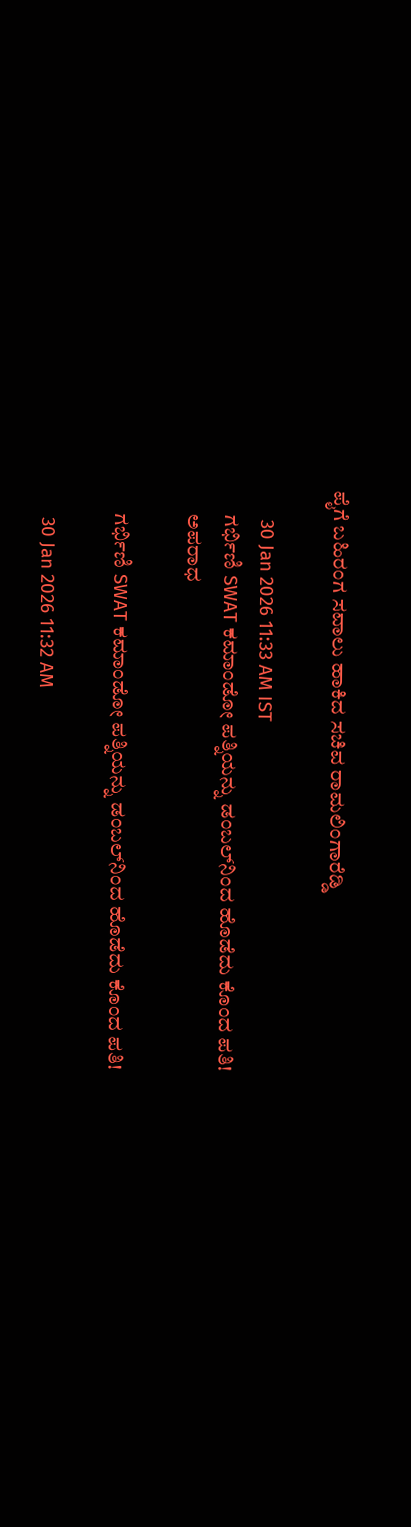ಪೈಗೆ ಬಹಿರಂಗ ಸವಾಲು ಹಾಕಿದ ಸಚಿವ ರಾಮಲಿಂಗಾರೆಡ್ಡಿ

      30 Jan 2026 11:33 AM IST
      ಗರ್ಭಿಣಿ SWAT ಕಮಾಂಡೋ ಪತ್ನಿಯನ್ನು ಡಂಬಲ್‌ನಿಂದ ಹೊಡೆದು ಕೊಂದ ಪತಿ!
      ಅಪರಾಧ

      ಗರ್ಭಿಣಿ SWAT ಕಮಾಂಡೋ ಪತ್ನಿಯನ್ನು ಡಂಬಲ್‌ನಿಂದ ಹೊಡೆದು ಕೊಂದ ಪತಿ!

      30 Jan 2026 11:32 AM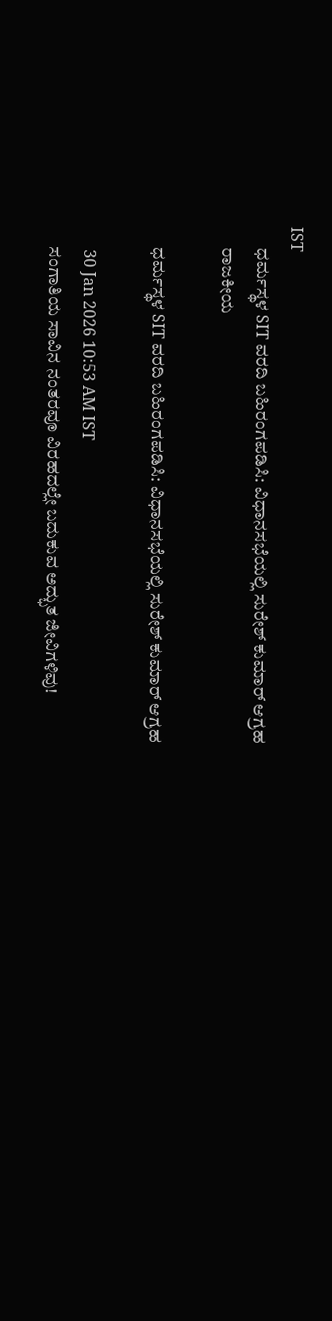IST
      ಧರ್ಮಸ್ಥಳ SIT ವರದಿ ಬಹಿರಂಗಪಡಿಸಿ: ವಿಧಾನಸಭೆಯಲ್ಲಿ ಸುರೇಶ್ ಕುಮಾರ್ ಆಗ್ರಹ
      ರಾಜಕೀಯ

      ಧರ್ಮಸ್ಥಳ SIT ವರದಿ ಬಹಿರಂಗಪಡಿಸಿ: ವಿಧಾನಸಭೆಯಲ್ಲಿ ಸುರೇಶ್ ಕುಮಾರ್ ಆಗ್ರಹ

      30 Jan 2026 10:53 AM IST
      ಸಂಗಾತಿಯ ಸಾವಿನ ನಂತರವೂ ವಿರಹದಲ್ಲೇ ಬದುಕುವ ಅದ್ಭುತ ಜೀವಿಗಳಿವು!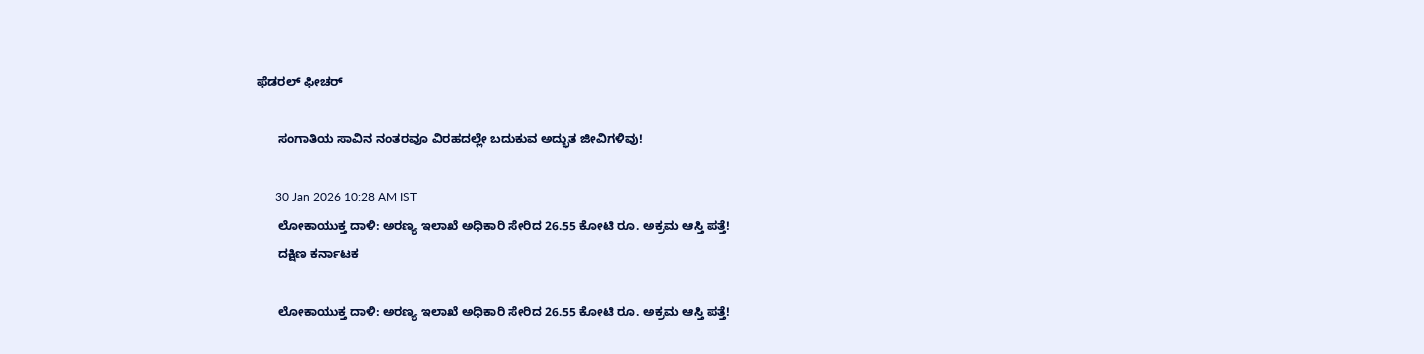ಫೆಡರಲ್ ಫೀಚರ್

      ಸಂಗಾತಿಯ ಸಾವಿನ ನಂತರವೂ ವಿರಹದಲ್ಲೇ ಬದುಕುವ ಅದ್ಭುತ ಜೀವಿಗಳಿವು!

      30 Jan 2026 10:28 AM IST
      ಲೋಕಾಯುಕ್ತ ದಾಳಿ: ಅರಣ್ಯ ಇಲಾಖೆ ಅಧಿಕಾರಿ ಸೇರಿದ 26.55 ಕೋಟಿ ರೂ. ಅಕ್ರಮ ಆಸ್ತಿ ಪತ್ತೆ!
      ದಕ್ಷಿಣ ಕರ್ನಾಟಕ

      ಲೋಕಾಯುಕ್ತ ದಾಳಿ: ಅರಣ್ಯ ಇಲಾಖೆ ಅಧಿಕಾರಿ ಸೇರಿದ 26.55 ಕೋಟಿ ರೂ. ಅಕ್ರಮ ಆಸ್ತಿ ಪತ್ತೆ!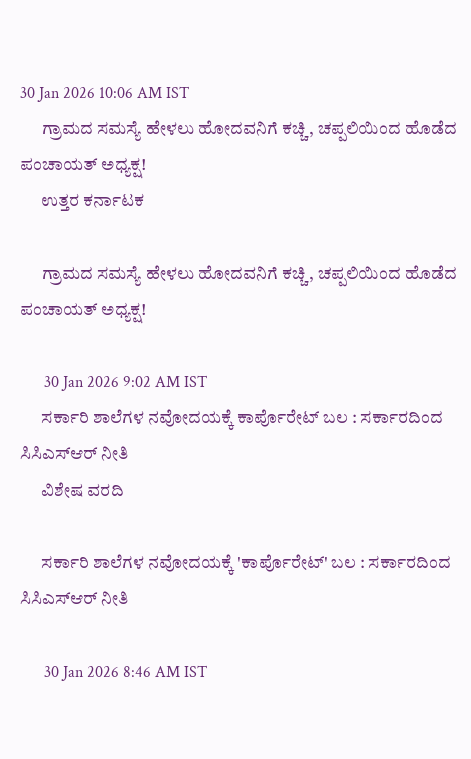30 Jan 2026 10:06 AM IST
      ಗ್ರಾಮದ ಸಮಸ್ಯೆ ಹೇಳಲು ಹೋದವನಿಗೆ ಕಚ್ಚಿ, ಚಪ್ಪಲಿಯಿಂದ ಹೊಡೆದ ಪಂಚಾಯತ್ ಅಧ್ಯಕ್ಷ!
      ಉತ್ತರ ಕರ್ನಾಟಕ

      ಗ್ರಾಮದ ಸಮಸ್ಯೆ ಹೇಳಲು ಹೋದವನಿಗೆ ಕಚ್ಚಿ, ಚಪ್ಪಲಿಯಿಂದ ಹೊಡೆದ ಪಂಚಾಯತ್ ಅಧ್ಯಕ್ಷ!

      30 Jan 2026 9:02 AM IST
      ಸರ್ಕಾರಿ ಶಾಲೆಗಳ ನವೋದಯಕ್ಕೆ ಕಾರ್ಪೊರೇಟ್ ಬಲ : ಸರ್ಕಾರದಿಂದ ಸಿಸಿಎಸ್ಆರ್ ನೀತಿ
      ವಿಶೇಷ ವರದಿ

      ಸರ್ಕಾರಿ ಶಾಲೆಗಳ ನವೋದಯಕ್ಕೆ 'ಕಾರ್ಪೊರೇಟ್' ಬಲ : ಸರ್ಕಾರದಿಂದ ಸಿಸಿಎಸ್ಆರ್ ನೀತಿ

      30 Jan 2026 8:46 AM IST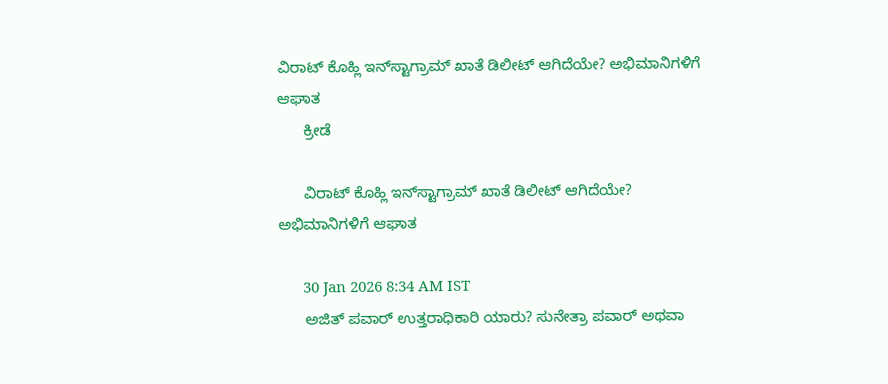ವಿರಾಟ್ ಕೊಹ್ಲಿ ಇನ್‌ಸ್ಟಾಗ್ರಾಮ್ ಖಾತೆ ಡಿಲೀಟ್ ಆಗಿದೆಯೇ? ಅಭಿಮಾನಿಗಳಿಗೆ ಆಘಾತ
      ಕ್ರೀಡೆ

      ವಿರಾಟ್ ಕೊಹ್ಲಿ ಇನ್‌ಸ್ಟಾಗ್ರಾಮ್ ಖಾತೆ ಡಿಲೀಟ್ ಆಗಿದೆಯೇ? ಅಭಿಮಾನಿಗಳಿಗೆ ಆಘಾತ

      30 Jan 2026 8:34 AM IST
      ಅಜಿತ್ ಪವಾರ್ ಉತ್ತರಾಧಿಕಾರಿ ಯಾರು? ಸುನೇತ್ರಾ ಪವಾರ್ ಅಥವಾ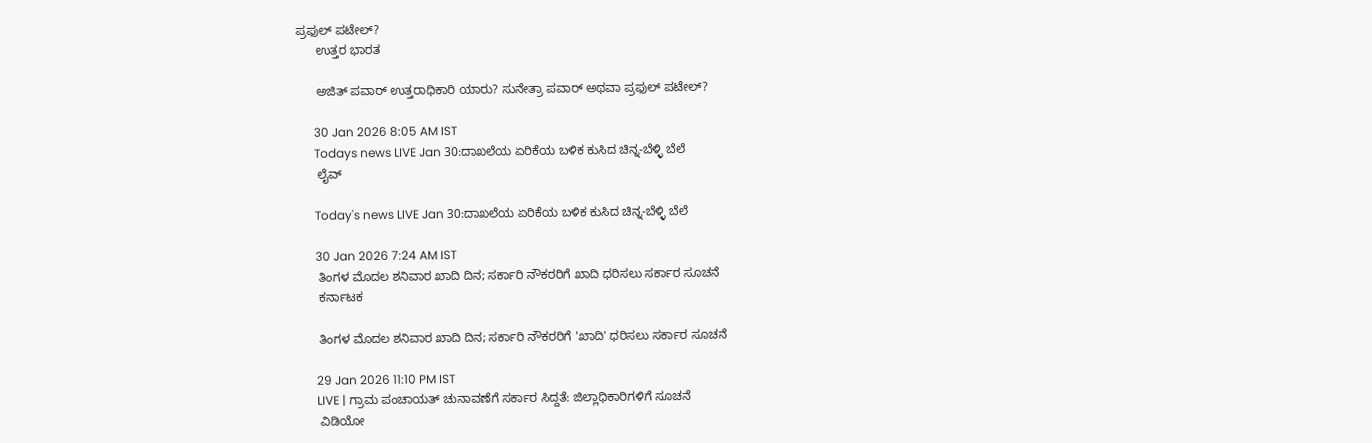ಪ್ರಫುಲ್ ಪಟೇಲ್?
      ಉತ್ತರ ಭಾರತ

      ಅಜಿತ್ ಪವಾರ್ ಉತ್ತರಾಧಿಕಾರಿ ಯಾರು? ಸುನೇತ್ರಾ ಪವಾರ್ ಅಥವಾ ಪ್ರಫುಲ್ ಪಟೇಲ್?

      30 Jan 2026 8:05 AM IST
      Todays news LIVE Jan 30:ದಾಖಲೆಯ ಏರಿಕೆಯ ಬಳಿಕ ಕುಸಿದ ಚಿನ್ನ-ಬೆಳ್ಳಿ ಬೆಲೆ
      ಲೈವ್

      Today's news LIVE Jan 30:ದಾಖಲೆಯ ಏರಿಕೆಯ ಬಳಿಕ ಕುಸಿದ ಚಿನ್ನ-ಬೆಳ್ಳಿ ಬೆಲೆ

      30 Jan 2026 7:24 AM IST
      ತಿಂಗಳ ಮೊದಲ ಶನಿವಾರ ಖಾದಿ ದಿನ; ಸರ್ಕಾರಿ ನೌಕರರಿಗೆ ಖಾದಿ ಧರಿಸಲು ಸರ್ಕಾರ ಸೂಚನೆ
      ಕರ್ನಾಟಕ

      ತಿಂಗಳ ಮೊದಲ ಶನಿವಾರ ಖಾದಿ ದಿನ; ಸರ್ಕಾರಿ ನೌಕರರಿಗೆ 'ಖಾದಿ' ಧರಿಸಲು ಸರ್ಕಾರ ಸೂಚನೆ

      29 Jan 2026 11:10 PM IST
      LIVE | ಗ್ರಾಮ ಪಂಚಾಯತ್ ಚುನಾವಣೆಗೆ ಸರ್ಕಾರ ಸಿದ್ದತೆ: ಜಿಲ್ಲಾಧಿಕಾರಿಗಳಿಗೆ ಸೂಚನೆ
      ವಿಡಿಯೋ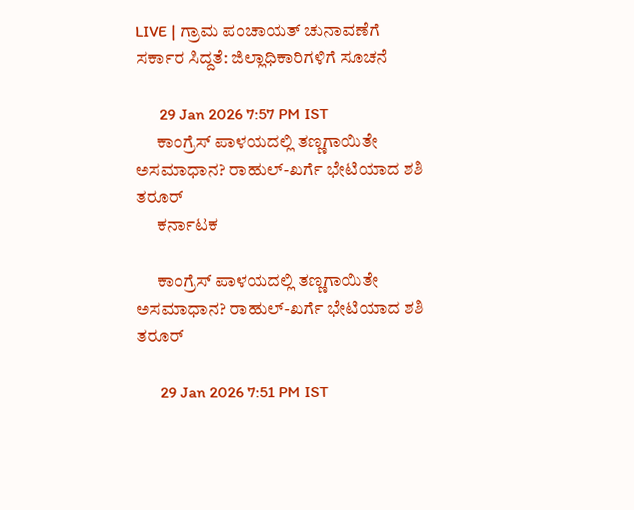LIVE | ಗ್ರಾಮ ಪಂಚಾಯತ್ ಚುನಾವಣೆಗೆ ಸರ್ಕಾರ ಸಿದ್ದತೆ: ಜಿಲ್ಲಾಧಿಕಾರಿಗಳಿಗೆ ಸೂಚನೆ

      29 Jan 2026 7:57 PM IST
      ಕಾಂಗ್ರೆಸ್ ಪಾಳಯದಲ್ಲಿ ತಣ್ಣಗಾಯಿತೇ ಅಸಮಾಧಾನ? ರಾಹುಲ್-ಖರ್ಗೆ ಭೇಟಿಯಾದ ಶಶಿ ತರೂರ್
      ಕರ್ನಾಟಕ

      ಕಾಂಗ್ರೆಸ್ ಪಾಳಯದಲ್ಲಿ ತಣ್ಣಗಾಯಿತೇ ಅಸಮಾಧಾನ? ರಾಹುಲ್-ಖರ್ಗೆ ಭೇಟಿಯಾದ ಶಶಿ ತರೂರ್

      29 Jan 2026 7:51 PM IST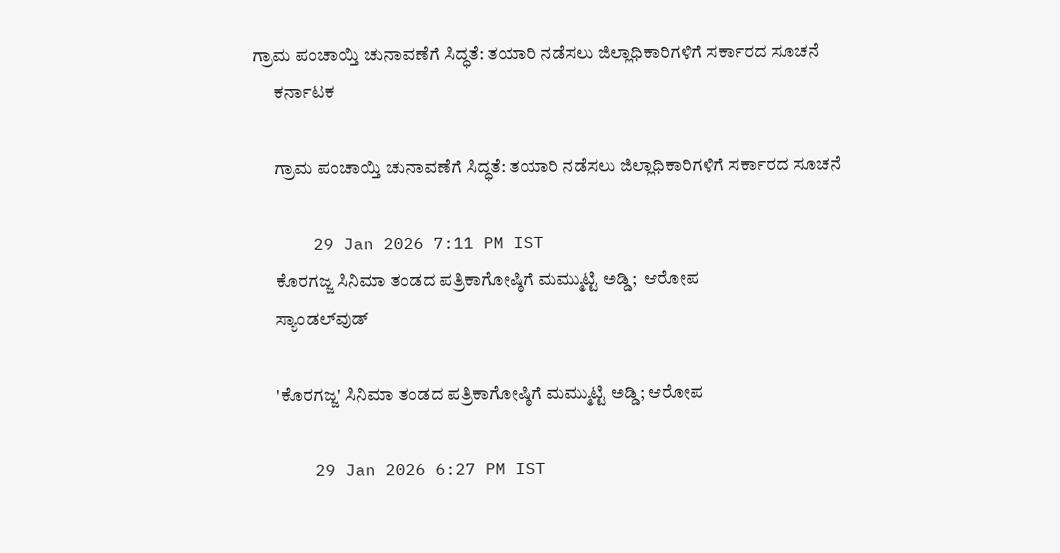ಗ್ರಾಮ ಪಂಚಾಯ್ತಿ ಚುನಾವಣೆಗೆ ಸಿದ್ಧತೆ: ತಯಾರಿ ನಡೆಸಲು ಜಿಲ್ಲಾಧಿಕಾರಿಗಳಿಗೆ ಸರ್ಕಾರದ ಸೂಚನೆ
      ಕರ್ನಾಟಕ

      ಗ್ರಾಮ ಪಂಚಾಯ್ತಿ ಚುನಾವಣೆಗೆ ಸಿದ್ಧತೆ: ತಯಾರಿ ನಡೆಸಲು ಜಿಲ್ಲಾಧಿಕಾರಿಗಳಿಗೆ ಸರ್ಕಾರದ ಸೂಚನೆ

      29 Jan 2026 7:11 PM IST
      ಕೊರಗಜ್ಜ ಸಿನಿಮಾ ತಂಡದ ಪತ್ರಿಕಾಗೋಷ್ಠಿಗೆ ಮಮ್ಮುಟ್ಟಿ ಅಡ್ಡಿ;  ಆರೋಪ
      ಸ್ಯಾಂಡಲ್‌ವುಡ್

      'ಕೊರಗಜ್ಜ' ಸಿನಿಮಾ ತಂಡದ ಪತ್ರಿಕಾಗೋಷ್ಠಿಗೆ ಮಮ್ಮುಟ್ಟಿ ಅಡ್ಡಿ; ಆರೋಪ

      29 Jan 2026 6:27 PM IST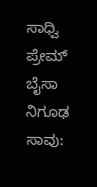ಸಾಧ್ವಿ ಪ್ರೇಮ್ ಬೈಸಾ ನಿಗೂಢ ಸಾವು: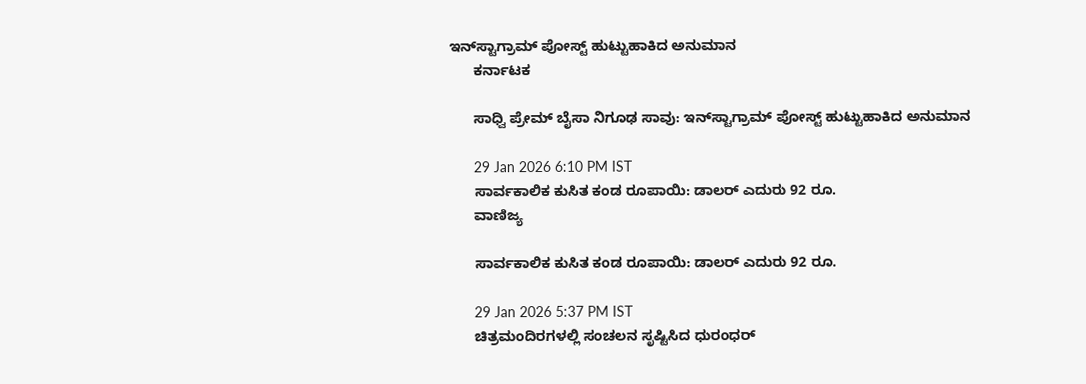ಇನ್‌ಸ್ಟಾಗ್ರಾಮ್ ಪೋಸ್ಟ್ ಹುಟ್ಟುಹಾಕಿದ ಅನುಮಾನ
      ಕರ್ನಾಟಕ

      ಸಾಧ್ವಿ ಪ್ರೇಮ್ ಬೈಸಾ ನಿಗೂಢ ಸಾವು: ಇನ್‌ಸ್ಟಾಗ್ರಾಮ್ ಪೋಸ್ಟ್ ಹುಟ್ಟುಹಾಕಿದ ಅನುಮಾನ

      29 Jan 2026 6:10 PM IST
      ಸಾರ್ವಕಾಲಿಕ ಕುಸಿತ ಕಂಡ ರೂಪಾಯಿ: ಡಾಲರ್ ಎದುರು 92 ರೂ.
      ವಾಣಿಜ್ಯ

      ಸಾರ್ವಕಾಲಿಕ ಕುಸಿತ ಕಂಡ ರೂಪಾಯಿ: ಡಾಲರ್ ಎದುರು 92 ರೂ.

      29 Jan 2026 5:37 PM IST
      ಚಿತ್ರಮಂದಿರಗಳಲ್ಲಿ ಸಂಚಲನ ಸೃಷ್ಟಿಸಿದ ಧುರಂಧರ್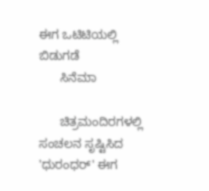ಈಗ ಒಟಿಟಿಯಲ್ಲಿ ಬಿಡುಗಡೆ
      ಸಿನೆಮಾ

      ಚಿತ್ರಮಂದಿರಗಳಲ್ಲಿ ಸಂಚಲನ ಸೃಷ್ಟಿಸಿದ 'ಧುರಂಧರ್' ಈಗ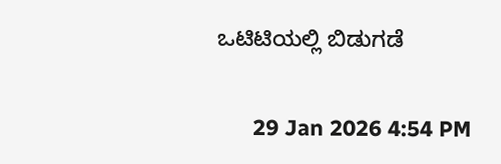ಒಟಿಟಿಯಲ್ಲಿ ಬಿಡುಗಡೆ

      29 Jan 2026 4:54 PM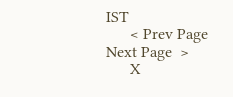IST
      < Prev Page Next Page  >
      X